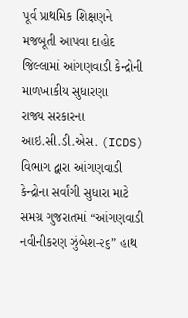પૂર્વ પ્રાથમિક શિક્ષણને મજબૂતી આપવા દાહોદ જિલ્લામાં આંગણવાડી કેન્દ્રોની માળખાકીય સુધારણા
રાજ્ય સરકારના આઇ.સી.ડી.એસ. (ICDS) વિભાગ દ્વારા આંગણવાડી કેન્દ્રોના સર્વાંગી સુધારા માટે સમગ્ર ગુજરાતમાં “આંગણવાડી નવીનીકરણ ઝુંબેશ-૨૬” હાથ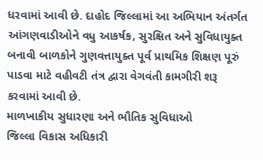ધરવામાં આવી છે. દાહોદ જિલ્લામાં આ અભિયાન અંતર્ગત આંગણવાડીઓને વધુ આકર્ષક, સુરક્ષિત અને સુવિધાયુક્ત બનાવી બાળકોને ગુણવત્તાયુક્ત પૂર્વ પ્રાથમિક શિક્ષણ પૂરું પાડવા માટે વહીવટી તંત્ર દ્વારા વેગવંતી કામગીરી શરૂ કરવામાં આવી છે.
માળખાકીય સુધારણા અને ભૌતિક સુવિધાઓ
જિલ્લા વિકાસ અધિકારી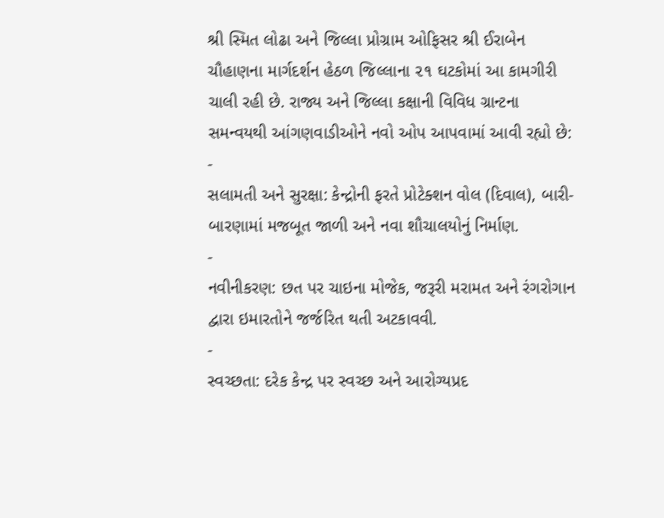શ્રી સ્મિત લોઢા અને જિલ્લા પ્રોગ્રામ ઓફિસર શ્રી ઈરાબેન ચૌહાણના માર્ગદર્શન હેઠળ જિલ્લાના ૨૧ ઘટકોમાં આ કામગીરી ચાલી રહી છે. રાજ્ય અને જિલ્લા કક્ષાની વિવિધ ગ્રાન્ટના સમન્વયથી આંગણવાડીઓને નવો ઓપ આપવામાં આવી રહ્યો છે:
-
સલામતી અને સુરક્ષા: કેન્દ્રોની ફરતે પ્રોટેક્શન વોલ (દિવાલ), બારી-બારણામાં મજબૂત જાળી અને નવા શૌચાલયોનું નિર્માણ.
-
નવીનીકરણ: છત પર ચાઇના મોજેક, જરૂરી મરામત અને રંગરોગાન દ્વારા ઇમારતોને જર્જરિત થતી અટકાવવી.
-
સ્વચ્છતા: દરેક કેન્દ્ર પર સ્વચ્છ અને આરોગ્યપ્રદ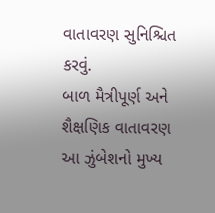વાતાવરણ સુનિશ્ચિત કરવું.
બાળ મૈત્રીપૂર્ણ અને શૈક્ષણિક વાતાવરણ
આ ઝુંબેશનો મુખ્ય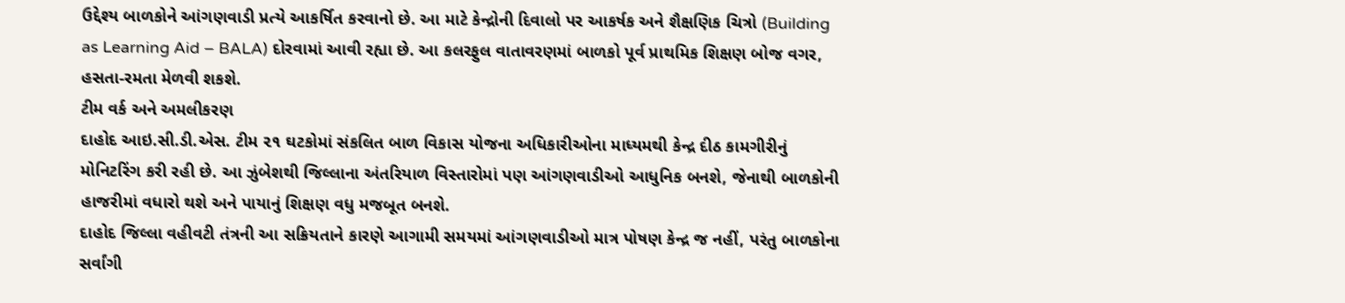ઉદ્દેશ્ય બાળકોને આંગણવાડી પ્રત્યે આકર્ષિત કરવાનો છે. આ માટે કેન્દ્રોની દિવાલો પર આકર્ષક અને શૈક્ષણિક ચિત્રો (Building as Learning Aid – BALA) દોરવામાં આવી રહ્યા છે. આ કલરફુલ વાતાવરણમાં બાળકો પૂર્વ પ્રાથમિક શિક્ષણ બોજ વગર, હસતા-રમતા મેળવી શકશે.
ટીમ વર્ક અને અમલીકરણ
દાહોદ આઇ.સી.ડી.એસ. ટીમ ૨૧ ઘટકોમાં સંકલિત બાળ વિકાસ યોજના અધિકારીઓના માધ્યમથી કેન્દ્ર દીઠ કામગીરીનું મોનિટરિંગ કરી રહી છે. આ ઝુંબેશથી જિલ્લાના અંતરિયાળ વિસ્તારોમાં પણ આંગણવાડીઓ આધુનિક બનશે, જેનાથી બાળકોની હાજરીમાં વધારો થશે અને પાયાનું શિક્ષણ વધુ મજબૂત બનશે.
દાહોદ જિલ્લા વહીવટી તંત્રની આ સક્રિયતાને કારણે આગામી સમયમાં આંગણવાડીઓ માત્ર પોષણ કેન્દ્ર જ નહીં, પરંતુ બાળકોના સર્વાંગી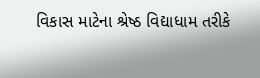વિકાસ માટેના શ્રેષ્ઠ વિદ્યાધામ તરીકે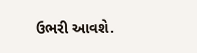ઉભરી આવશે.